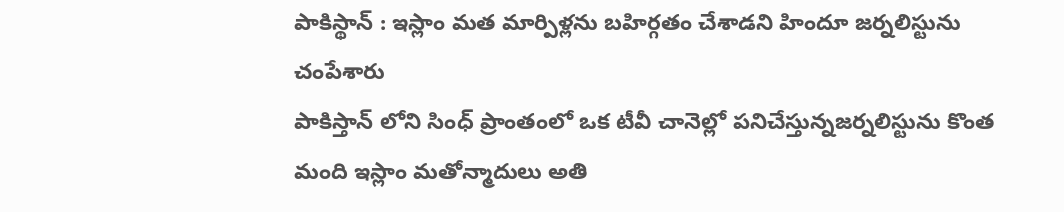పాకిస్థాన్ : ఇస్లాం మత మార్పిళ్లను బహిర్గతం చేశాడని హిందూ జర్నలిస్టును చంపేశారు
పాకిస్తాన్ లోని సింధ్ ప్రాంతంలో ఒక టీవీ చానెల్లో పనిచేస్తున్నజర్నలిస్టును కొంత మంది ఇస్లాం మతోన్మాదులు అతి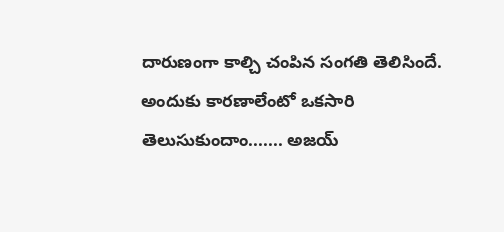దారుణంగా కాల్చి చంపిన సంగతి తెలిసిందే. అందుకు కారణాలేంటో ఒకసారి తెలుసుకుందాం....... అజయ్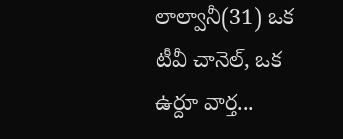లాల్వానీ(31) ఒక టీవీ చానెల్, ఒక ఉర్దూ వార్త...